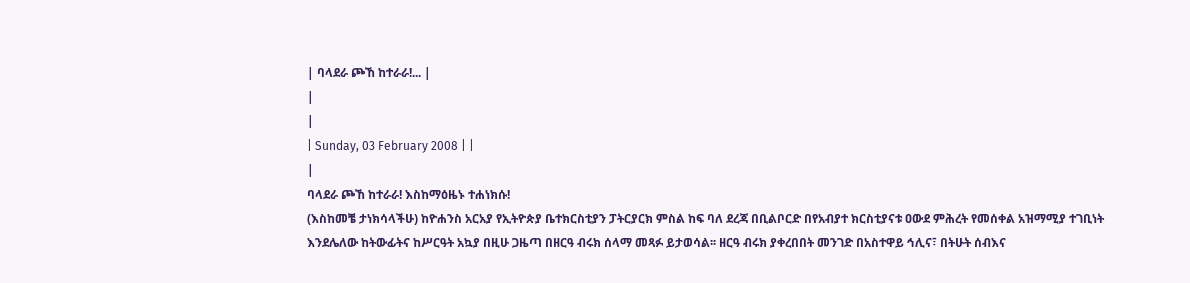| ባላደራ ጮኸ ከተራራ!... |
|
|
| Sunday, 03 February 2008 | |
|
ባላደራ ጮኸ ከተራራ! እስከማዕዜኑ ተሐነክሱ!
(እስከመቼ ታነክሳላችሁ) ከዮሐንስ አርአያ የኢትዮጵያ ቤተክርስቲያን ፓትርያርክ ምስል ከፍ ባለ ደረጃ በቢልቦርድ በየአብያተ ክርስቲያናቱ ዐውደ ምሕረት የመሰቀል አዝማሚያ ተገቢነት እንደሌለው ከትውፊትና ከሥርዓት አኳያ በዚሁ ጋዜጣ በዘርዓ ብሩክ ሰላማ መጻፉ ይታወሳል፡፡ ዘርዓ ብሩክ ያቀረበበት መንገድ በአስተዋይ ኅሊና፣ በትሁት ሰብእና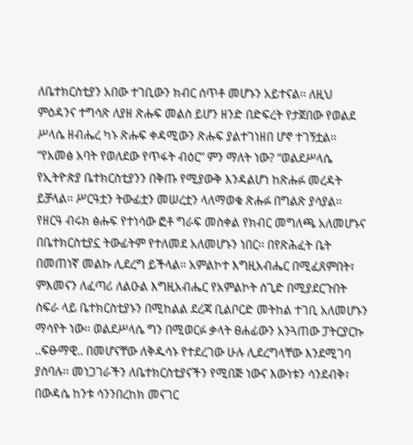ለቤተክርስቲያን አበው ተገቢውን ክብር ሰጥቶ መሆኑን አይተናል፡፡ ለዚህ ምዕዳንና ተግሳጽ ለያዘ ጽሑፍ መልስ ይሆን ዘንድ በድፍረት የታጀበው የወልደ ሥላሴ ዘብሔረ ካኑ ጽሑፍ ቀዳሚውን ጽሑፍ ያልተገነዘበ ሆኖ ተገኝቷል፡፡ “የአመፅ አባት የወለደው የጥፋት ብዕር” ምን ማለት ነው? “ወልደሥላሴ የኢትዮጵያ ቤተክርስቲያንን በቅጡ የሚያውቅ እንዳልሆነ ከጽሑፉ መረዳት ይቻላል፡፡ ሥርዓቷን ትውፊቷን መሠረቷን ላለማወቁ ጽሑፉ በግልጽ ያሳያል፡፡ የዘርዓ ብሩክ ፅሑፍ የተነሳው ፎቶ ግራፍ መስቀል የክብር መግለጫ አለመሆኑና በቤተክርስቲያኗ ትውፊትም የተለመደ አለመሆኑን ነበር፡፡ በየጽሕፈት ቤት በመጠነኛ መልኩ ሊደረግ ይችላል፡፡ አምልኮተ እግዚአብሔር በሚፈጸምበት፣ ምእመናን ለፈጣሪ ለልዑል እግዚአብሔር የአምልኮት ሰጊድ በሚያደርጉበት ስፍራ ላይ ቤተክርስቲያኑን በሚከልል ደረጃ ቢልቦርድ መትከል ተገቢ አለመሆኑን ማሳየት ነው፡፡ ወልደሥላሴ ግን በሚወርፉ ቃላት ፀሐፊውን አንጓጠው ፓትርያርኩ ..ፍፁማዊ.. በመሆናቸው ለቅዱሳኑ የተደረገው ሁሉ ሊደረግላቸው እንደሚገባ ያስባሉ፡፡ መነጋገራችን ለቤተክርስቲያናችን የሚበጅ ነውና እውነቱን ሳንደብቅ፣ በውዳሴ ከንቱ ሳንንበረከክ መናገር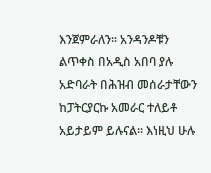እንጀምራለን፡፡ አንዳንዶቹን ልጥቀስ በአዲስ አበባ ያሉ አድባራት በሕዝብ መሰራታቸውን ከፓትርያርኩ አመራር ተለይቶ አይታይም ይሉናል፡፡ እነዚህ ሁሉ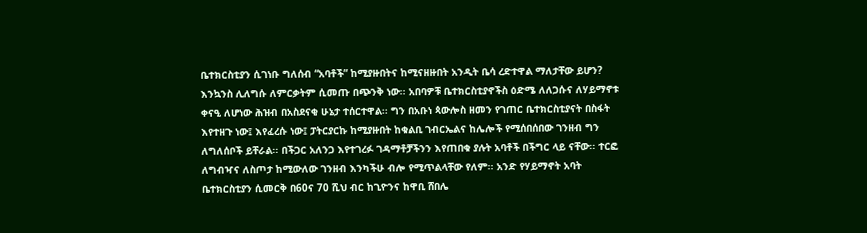ቤተክርስቲያን ሲገነቡ ግለሰብ “አባቶች” ከሚያዙበትና ከሚናዘዙበት አንዲት ቤሳ ረድተዋል ማለታቸው ይሆን? እንኳንስ ሊለግሱ ለምርቃትም ሲመጡ በጭንቅ ነው፡፡ አበባዎቹ ቤተክርስቲያኖችስ ዕድሜ ለለጋሱና ለሃይማኖቱ ቀናዒ ለሆነው ሕዝብ በአስደናቂ ሁኔታ ተሰርተዋል፡፡ ግን በአቡነ ጳውሎስ ዘመን የገጠር ቤተክርስቲያናት በስፋት እየተዘጉ ነው፤ እየፈረሱ ነው፤ ፓትርያርኩ ከሚያዙበት ከቁልቢ ገብርኤልና ከሌሎች የሚሰበሰበው ገንዘብ ግን ለግለሰቦች ይቸራል፡፡ በችጋር አለንጋ እየተገረፉ ገዳማቶቻችንን እየጠበቁ ያሉት አባቶች በችግር ላይ ናቸው፡፡ ተርፎ ለግብዣና ለስጦታ ከሚውለው ገንዘብ እንካችሁ ብሎ የሚጥልላቸው የለም፡፡ አንድ የሃይማኖት አባት ቤተክርስቲያን ሲመርቅ በ60ና 70 ሺህ ብር ከጊዮንና ከዋቢ ሸበሌ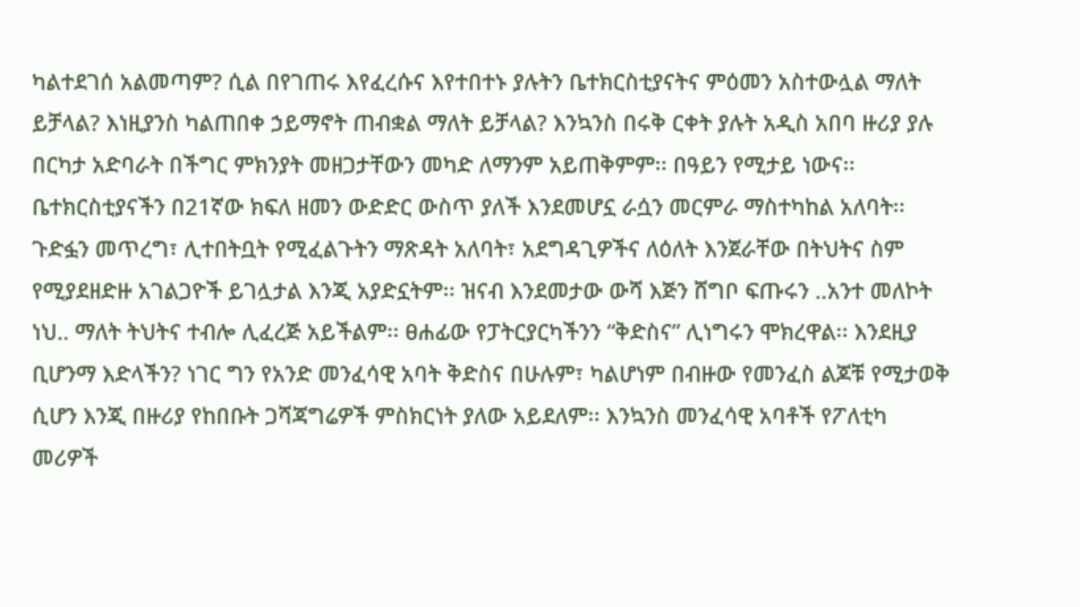ካልተደገሰ አልመጣም? ሲል በየገጠሩ እየፈረሱና እየተበተኑ ያሉትን ቤተክርስቲያናትና ምዕመን አስተውሏል ማለት ይቻላል? እነዚያንስ ካልጠበቀ ኃይማኖት ጠብቋል ማለት ይቻላል? እንኳንስ በሩቅ ርቀት ያሉት አዲስ አበባ ዙሪያ ያሉ በርካታ አድባራት በችግር ምክንያት መዘጋታቸውን መካድ ለማንም አይጠቅምም፡፡ በዓይን የሚታይ ነውና፡፡ ቤተክርስቲያናችን በ21ኛው ክፍለ ዘመን ውድድር ውስጥ ያለች እንደመሆኗ ራሷን መርምራ ማስተካከል አለባት፡፡ ጉድፏን መጥረግ፣ ሊተበትቧት የሚፈልጉትን ማጽዳት አለባት፣ አደግዳጊዎችና ለዕለት እንጀራቸው በትህትና ስም የሚያደዘድዙ አገልጋዮች ይገሏታል እንጂ አያድኗትም፡፡ ዝናብ እንደመታው ውሻ እጅን ሸግቦ ፍጡሩን ..አንተ መለኮት ነህ.. ማለት ትህትና ተብሎ ሊፈረጅ አይችልም፡፡ ፀሐፊው የፓትርያርካችንን “ቅድስና” ሊነግሩን ሞክረዋል፡፡ እንደዚያ ቢሆንማ እድላችን? ነገር ግን የአንድ መንፈሳዊ አባት ቅድስና በሁሉም፣ ካልሆነም በብዙው የመንፈስ ልጆቹ የሚታወቅ ሲሆን እንጂ በዙሪያ የከበቡት ጋሻጃግሬዎች ምስክርነት ያለው አይደለም፡፡ እንኳንስ መንፈሳዊ አባቶች የፖለቲካ መሪዎች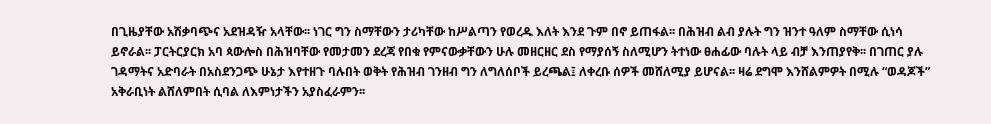በጊዜያቸው አሽቃባጭና አደዝዳዥ አላቸው፡፡ ነገር ግን ስማቸውን ታሪካቸው ከሥልጣን የወረዱ እለት እንደ ጉም በኖ ይጠፋል፡፡ በሕዝብ ልብ ያሉት ግን ዝንተ ዓለም ስማቸው ሲነሳ ይኖራል፡፡ ፓርትርያርክ አባ ጳውሎስ በሕዝባቸው የመታመን ደረጃ የበቁ የምናውቃቸውን ሁሉ መዘርዘር ደስ የማያሰኝ ስለሚሆን ትተነው ፀሐፊው ባሉት ላይ ብቻ እንጠያየቅ፡፡ በገጠር ያሉ ገዳማትና አድባራት በአስደንጋጭ ሁኔታ እየተዘጉ ባሉበት ወቅት የሕዝብ ገንዘብ ግን ለግለሰቦች ይረጫል፤ ለቀረቡ ሰዎች መሸለሚያ ይሆናል፡፡ ዛሬ ደግሞ እንሸልምዎት በሚሉ “ወዳጆች” አቅራቢነት ልሸለምበት ሲባል ለእምነታችን አያስፈራምን፡፡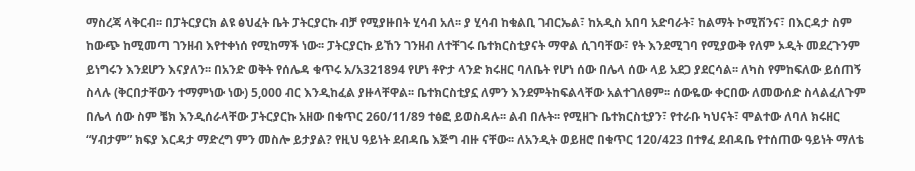ማስረጃ ላቅርብ፡፡ በፓትርያርክ ልዩ ፅህፈት ቤት ፓትርያርኩ ብቻ የሚያዙበት ሂሳብ አለ፡፡ ያ ሂሳብ ከቁልቢ ገብርኤል፣ ከአዲስ አበባ አድባራት፣ ከልማት ኮሚሽንና፣ በእርዳታ ስም ከውጭ ከሚመጣ ገንዘብ እየተቀነሰ የሚከማች ነው፡፡ ፓትርያርኩ ይኸን ገንዘብ ለተቸገሩ ቤተክርስቲያናት ማዋል ሲገባቸው፣ የት እንደሚገባ የሚያውቅ የለም ኦዲት መደረጉንም ይነግሩን እንደሆን እናያለን፡፡ በአንድ ወቅት የሰሌዳ ቁጥሩ አ/አ321894 የሆነ ቶዮታ ላንድ ክሩዘር ባለቤት የሆነ ሰው በሌላ ሰው ላይ አደጋ ያደርሳል፡፡ ለካስ የምከፍለው ይሰጠኝ ስላሉ (ቅርበታቸውን ተማምነው ነው) 5,000 ብር እንዲከፈል ያዙላቸዋል፡፡ ቤተክርስቲያኗ ለምን እንደምትከፍልላቸው አልተገለፀም፡፡ ሰውዬው ቀርበው ለመውሰድ ስላልፈለጉም በሌላ ሰው ስም ቼክ እንዲሰራላቸው ፓትርያርኩ አዘው በቁጥር 260/11/89 ተፅፎ ይወስዳሉ፡፡ ልብ በሉት፡፡ የሚዘጉ ቤተክርስቲያን፣ የተራቡ ካህናት፣ ሞልተው ለባለ ክሩዘር “ሃብታም” ክፍያ እርዳታ ማድረግ ምን መስሎ ይታያል? የዚህ ዓይነት ደብዳቤ እጅግ ብዙ ናቸው፡፡ ለአንዲት ወይዘሮ በቁጥር 120/423 በተፃፈ ደብዳቤ የተሰጠው ዓይነት ማለቴ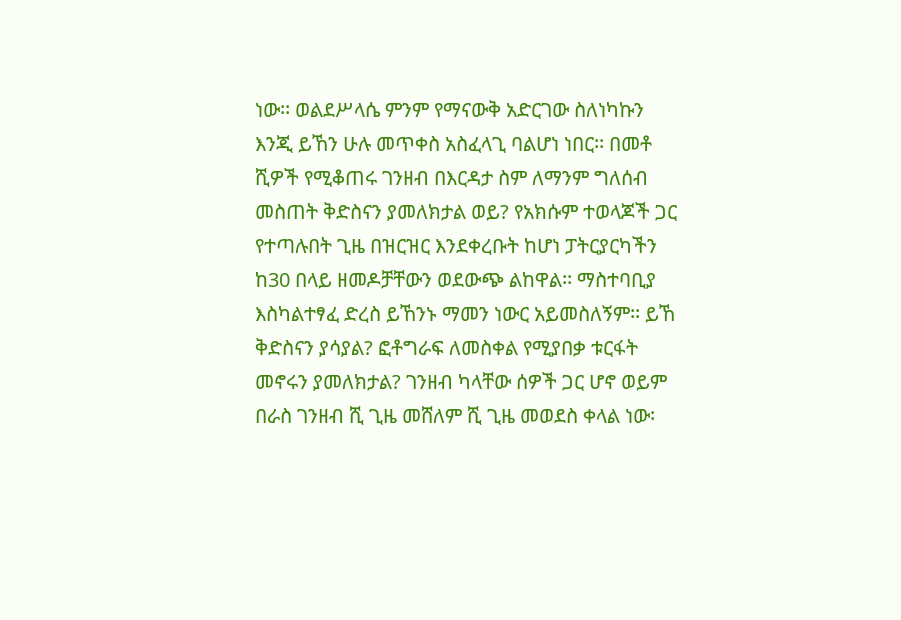ነው፡፡ ወልደሥላሴ ምንም የማናውቅ አድርገው ስለነካኩን እንጂ ይኸን ሁሉ መጥቀስ አስፈላጊ ባልሆነ ነበር፡፡ በመቶ ሺዎች የሚቆጠሩ ገንዘብ በእርዳታ ስም ለማንም ግለሰብ መስጠት ቅድስናን ያመለክታል ወይ? የአክሱም ተወላጆች ጋር የተጣሉበት ጊዜ በዝርዝር እንደቀረቡት ከሆነ ፓትርያርካችን ከ30 በላይ ዘመዶቻቸውን ወደውጭ ልከዋል፡፡ ማስተባቢያ እስካልተፃፈ ድረስ ይኸንኑ ማመን ነውር አይመስለኝም፡፡ ይኸ ቅድስናን ያሳያል? ፎቶግራፍ ለመስቀል የሚያበቃ ቱርፋት መኖሩን ያመለክታል? ገንዘብ ካላቸው ሰዎች ጋር ሆኖ ወይም በራስ ገንዘብ ሺ ጊዜ መሸለም ሺ ጊዜ መወደስ ቀላል ነው፡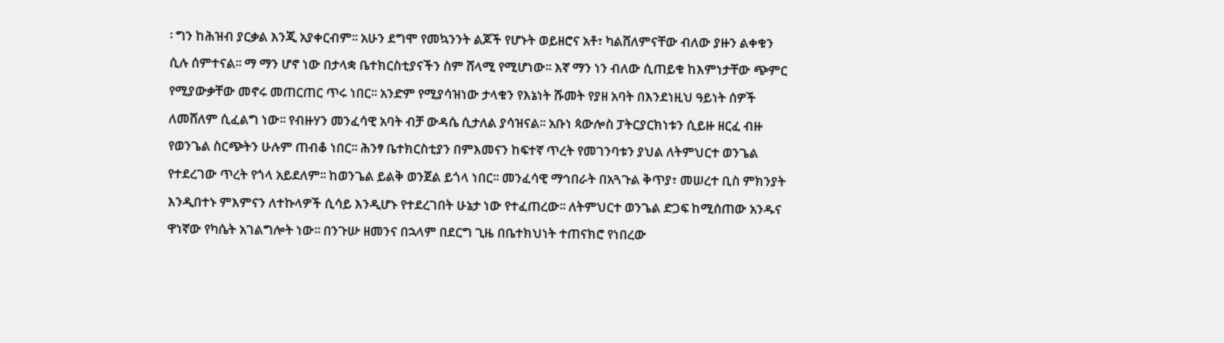፡ ግን ከሕዝብ ያርቃል እንጂ አያቀርብም፡፡ አሁን ደግሞ የመኳንንት ልጆች የሆኑት ወይዘሮና አቶ፣ ካልሸለምናቸው ብለው ያዙን ልቀቁን ሲሉ ሰምተናል፡፡ ማ ማን ሆኖ ነው በታላቋ ቤተክርስቲያናችን ስም ሸላሚ የሚሆነው፡፡ እኛ ማን ነን ብለው ሲጠይቁ ከእምነታቸው ጭምር የሚያውቃቸው መኖሩ መጠርጠር ጥሩ ነበር፡፡ አንድም የሚያሳዝነው ታላቁን የእኔነት ሹመት የያዘ አባት በእንደነዚህ ዓይነት ሰዎች ለመሸለም ሲፈልግ ነው፡፡ የብዙሃን መንፈሳዊ አባት ብቻ ውዳሴ ሲታለል ያሳዝናል፡፡ አቡነ ጳውሎስ ፓትርያርክነቱን ሲይዙ ዘርፈ ብዙ የወንጌል ስርጭትን ሁሉም ጠብቆ ነበር፡፡ ሕንፃ ቤተክርስቲያን በምእመናን ከፍተኛ ጥረት የመገንባቱን ያህል ለትምህርተ ወንጌል የተደረገው ጥረት የጎላ አይደለም፡፡ ከወንጌል ይልቅ ወንጀል ይጎላ ነበር፡፡ መንፈሳዊ ማኅበራት በአጓጉል ቅጥያ፣ መሠረተ ቢስ ምክንያት እንዲበተኑ ምእምናን ለተኩላዎች ሲሳይ እንዲሆኑ የተደረገበት ሁኔታ ነው የተፈጠረው፡፡ ለትምህርተ ወንጌል ድጋፍ ከሚሰጠው አንዱና ዋነኛው የካሴት አገልግሎት ነው፡፡ በንጉሡ ዘመንና በኋላም በደርግ ጊዜ በቤተክህነት ተጠናክሮ የነበረው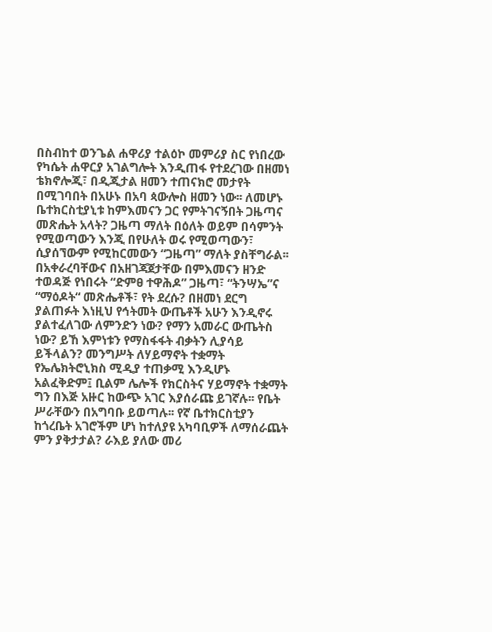በስብከተ ወንጌል ሐዋሪያ ተልዕኮ መምሪያ ስር የነበረው የካሴት ሐዋርያ አገልግሎት እንዲጠፋ የተደረገው በዘመነ ቴክኖሎጂ፣ በዲጂታል ዘመን ተጠናክሮ መታየት በሚገባበት በአሁኑ በአባ ጳውሎስ ዘመን ነው፡፡ ለመሆኑ ቤተክርስቲያኒቱ ከምእመናን ጋር የምትገናኝበት ጋዜጣና መጽሔት አላት? ጋዜጣ ማለት በዕለት ወይም በሳምንት የሚወጣውን እንጂ በየሁለት ወሩ የሚወጣውን፣ ሲያሰኘውም የሚከርመውን “ጋዜጣ” ማለት ያስቸግራል፡፡ በአቀራረባቸውና በአዘገጃጀታቸው በምእመናን ዘንድ ተወዳጅ የነበሩት “ድምፀ ተዋሕዶ” ጋዜጣ፣ “ትንሣኤ”ና “ማዕዶት“ መጽሔቶች፣ የት ደረሱ? በዘመነ ደርግ ያልጠፉት እነዚህ የኅትመት ውጤቶች አሁን እንዲኖሩ ያልተፈለገው ለምንድን ነው? የማን አመራር ውጤትስ ነው? ይኸ እምነቱን የማስፋፋት ብቃትን ሊያሳይ ይችላልን? መንግሥት ለሃይማኖት ተቋማት የኤሌክትሮኒክስ ሚዲያ ተጠቃሚ እንዲሆኑ አልፈቅድም፤ ቢልም ሌሎች የክርስትና ሃይማኖት ተቋማት ግን በእጅ አዙር ከውጭ አገር እያሰራጩ ይገኛሉ፡፡ የቤት ሥራቸውን በአግባቡ ይወጣሉ፡፡ የኛ ቤተክርስቲያን ከጎረቤት አገሮችም ሆነ ከተለያዩ አካባቢዎች ለማሰራጨት ምን ያቅታታል? ራእይ ያለው መሪ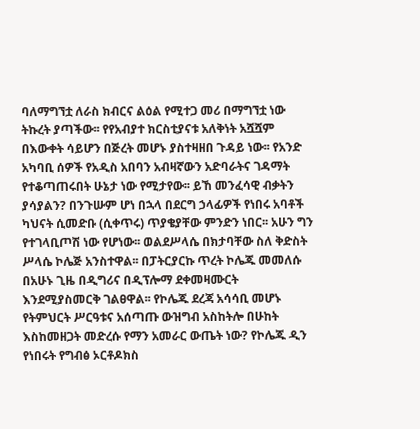ባለማግኘቷ ለራስ ክብርና ልዕል የሚተጋ መሪ በማግኘቷ ነው ትኩረት ያጣችው፡፡ የየአብያተ ክርስቲያናቱ አለቅነት አሿሿም በእውቀት ሳይሆን በጅረት መሆኑ ያስተዛዘበ ጉዳይ ነው፡፡ የአንድ አካባቢ ሰዎች የአዲስ አበባን አብዛኛውን አድባራትና ገዳማት የተቆጣጠሩበት ሁኔታ ነው የሚታየው፡፡ ይኸ መንፈሳዊ ብቃትን ያሳያልን? በንጉሡም ሆነ በኋላ በደርግ ኃላፊዎች የነበሩ አባቶች ካህናት ሲመድቡ (ሲቀጥሩ) ጥያቄያቸው ምንድን ነበር፡፡ አሁን ግን የተገላቢጦሽ ነው የሆነው፡፡ ወልደሥላሴ በክታባቸው ስለ ቅድስት ሥላሴ ኮሌጅ አንስተዋል፡፡ በፓትርያርኩ ጥረት ኮሌጁ መመለሱ በአሁኑ ጊዜ በዲግሪና በዲፕሎማ ደቀመዛሙርት እንደሚያስመርቅ ገልፀዋል፡፡ የኮሌጁ ደረጃ አሳሳቢ መሆኑ የትምህርት ሥርዓቱና አሰጣጡ ውዝግብ አስከትሎ በሁከት እስከመዘጋት መድረሱ የማን አመራር ውጤት ነው? የኮሌጁ ዲን የነበሩት የግብፅ ኦርቶዶክስ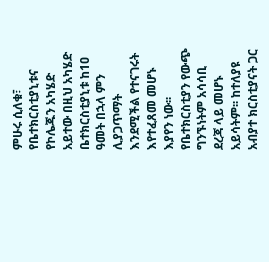ምሁሩ ሲለቁ፣ የቤተክርስቲያኒቱና የኮሌጁን አካሄድ አይተው በዚህ አካሄድ ቤተክርስቲያኒቱ ከ1ዐ ዓመት በኋላ ምን ሊያጋጥማት እንደሚችል የተናገሩት እየተፈጸመ መሆኑ እያየን ነው፡፡ የቤተክርስቲያን የውጭ ግንኙነትም አሳሳቢ ደረጃ ላይ መሆኑ አይሳትም፡፡ ከተለያዩ አብያተ ክርስቲያናት ጋር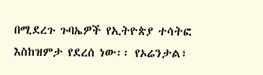በሚደረጉ ጉባኤዎች የኢትዮጵያ ተሳትፎ እስከዝምታ የደረሰ ነው፡፡ የኦሬንታል፣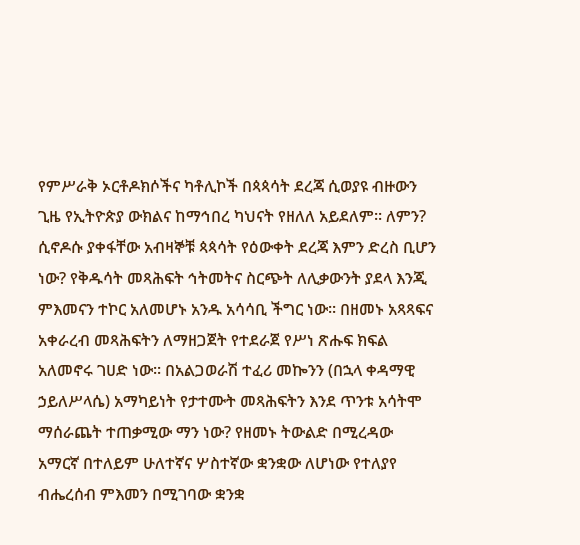የምሥራቅ ኦርቶዶክሶችና ካቶሊኮች በጳጳሳት ደረጃ ሲወያዩ ብዙውን ጊዜ የኢትዮጵያ ውክልና ከማኅበረ ካህናት የዘለለ አይደለም፡፡ ለምን? ሲኖዶሱ ያቀፋቸው አብዛኞቹ ጳጳሳት የዕውቀት ደረጃ እምን ድረስ ቢሆን ነው? የቅዱሳት መጻሕፍት ኅትመትና ስርጭት ለሊቃውንት ያደላ እንጂ ምእመናን ተኮር አለመሆኑ አንዱ አሳሳቢ ችግር ነው፡፡ በዘመኑ አጻጻፍና አቀራረብ መጻሕፍትን ለማዘጋጀት የተደራጀ የሥነ ጽሑፍ ክፍል አለመኖሩ ገሀድ ነው፡፡ በአልጋወራሽ ተፈሪ መኰንን (በኋላ ቀዳማዊ ኃይለሥላሴ) አማካይነት የታተሙት መጻሕፍትን እንደ ጥንቱ አሳትሞ ማሰራጨት ተጠቃሚው ማን ነው? የዘመኑ ትውልድ በሚረዳው አማርኛ በተለይም ሁለተኛና ሦስተኛው ቋንቋው ለሆነው የተለያየ ብሔረሰብ ምእመን በሚገባው ቋንቋ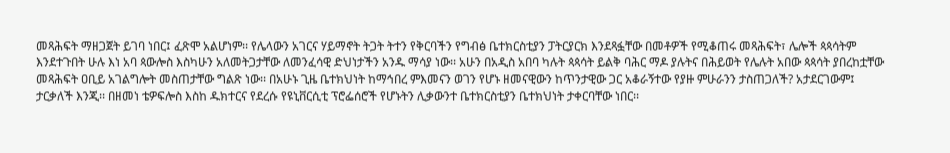መጻሕፍት ማዘጋጀት ይገባ ነበር፤ ፈጽሞ አልሆነም፡፡ የሌላውን አገርና ሃይማኖት ትጋት ትተን የቅርባችን የግብፅ ቤተክርስቲያን ፓትርያርክ እንደጻፏቸው በመቶዎች የሚቆጠሩ መጻሕፍት፣ ሌሎች ጳጳሳትም እንደተጉበት ሁሉ እነ አባ ጳውሎስ እስካሁን አለመትጋታቸው ለመንፈሳዊ ድህነታችን አንዱ ማሳያ ነው፡፡ አሁን በአዲስ አበባ ካሉት ጳጳሳት ይልቅ ባሕር ማዶ ያሉትና በሕይወት የሌሉት አበው ጳጳሳት ያበረከቷቸው መጻሕፍት ዐቢይ አገልግሎት መስጠታቸው ግልጽ ነው፡፡ በአሁኑ ጊዜ ቤተክህነት ከማኅበረ ምእመናን ወገን የሆኑ ዘመናዊውን ከጥንታዊው ጋር አቆራኝተው የያዙ ምሁራንን ታስጠጋለች? አታደርገውም፤ ታርቃለች እንጂ፡፡ በዘመነ ቴዎፍሎስ እስከ ዱክተርና የደረሱ የዩኒቨርሲቲ ፕሮፌሰሮች የሆኑትን ሊቃውንተ ቤተክርስቲያን ቤተክህነት ታቀርባቸው ነበር፡፡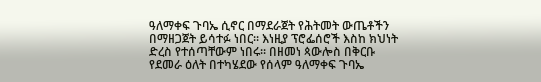ዓለማቀፍ ጉባኤ ሲኖር በማደራጀት የሕትመት ውጤቶችን በማዘጋጀት ይሳተፉ ነበር፡፡ እነዚያ ፕሮፌሰሮች እስከ ክህነት ድረስ የተሰጣቸውም ነበሩ፡፡ በዘመነ ጳውሎስ በቅርቡ የደመራ ዕለት በተካሄደው የሰላም ዓለማቀፍ ጉባኤ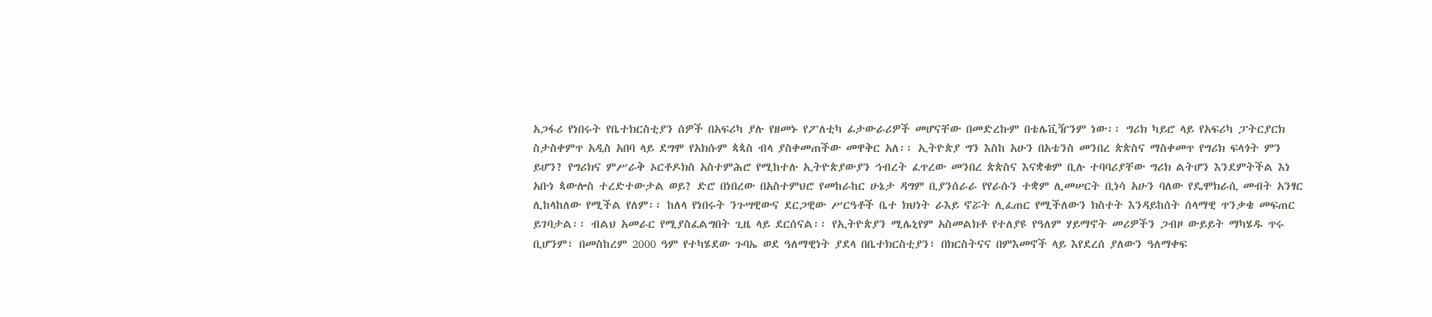አጋፋሪ የነበሩት የቤተክርስቲያን ሰዎች በአፍሪካ ያሉ የዘመኑ የፖለቲካ ፊታውራሪዎች መሆናቸው በመድረኩም በቴሌቪዥንም ነው፡፡ ግሪክ ካይሮ ላይ የአፍሪካ ፓትርያርክ ስታስቀምጥ አዲስ አበባ ላይ ደግሞ የአክሱም ጳጳስ ብላ ያስቀመጠችው መዋቅር አለ፡፡ ኢትዮጵያ ግን እስከ አሁን በአቴንስ መንበረ ጵጵስና ማስቀመጥ የግሪክ ፍላጎት ምን ይሆን? የግሪክና ምሥራቅ ኦርቶዶክስ አስተምሕሮ የሚከተሉ ኢትዮጵያውያን ኅብረት ፈጥረው መንበረ ጵጵስና እናቋቁም ቢሉ ተባባሪያቸው ግሪክ ልትሆን እንደምትችል እነ አቡነ ጳውሎስ ተረድተውታል ወይ? ድሮ በነበረው በአስተምህሮ የመከራከር ሁኔታ ዳግም ቢያንሰራራ የየራሱን ተቋም ሊመሠርት ቢነሳ አሁን ባለው የዴሞክራሲ መብት አንፃር ሊከላከለው የሚችል የለም፡፡ ከለላ የነበሩት ንጉሣዊውና ደርጋዊው ሥርዓቶች ቤተ ክህነት ራእይ ኖሯት ሊፈጠር የሚችለውን ክስተት እንዳይከሰት ሰላማዊ ጥንቃቄ መፍጠር ይገባታል፡፡ ብልህ አመራር የሚያስፈልግበት ጊዜ ላይ ደርሰናል፡፡ የኢትዮጵያን ሚሌኒየም አስመልክቶ የተለያዩ የዓለም ሃይማኖት መሪዎችን ጋብዞ ውይይት ማካሄዱ ጥሩ ቢሆንም፣ በመስከረም 2000 ዓም የተካሄደው ጉባኤ ወደ ዓለማዊነት ያደላ በቤተክርስቲያን፣ በክርስትናና በምእመኖች ላይ እየደረሰ ያለውን ዓለማቀፍ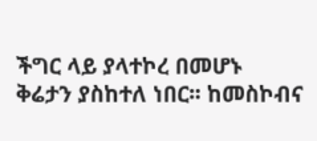ችግር ላይ ያላተኮረ በመሆኑ ቅሬታን ያስከተለ ነበር፡፡ ከመስኮብና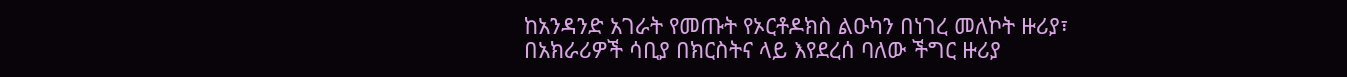ከአንዳንድ አገራት የመጡት የኦርቶዶክስ ልዑካን በነገረ መለኮት ዙሪያ፣ በአክራሪዎች ሳቢያ በክርስትና ላይ እየደረሰ ባለው ችግር ዙሪያ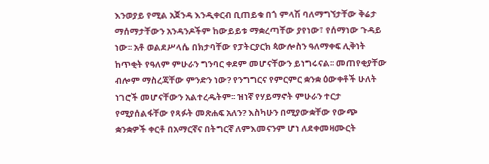እንወያይ የሚል አጀንዳ እንዲቀርብ ቢጠይቁ በጎ ምላሽ ባለማግኘታቸው ቅሬታ ማሰማታቸውን አንዳንዶችም ከውይይቱ ማቋረጣቸው ያየነው፣ የሰማነው ጉዳይ ነው፡፡ አቶ ወልደሥላሴ በክታባቸው የፓትርያርክ ጳውሎስን ዓለማቀፍ ሊቅነት ከጥቂት የዓለም ምሁራን ግንባር ቀደም መሆናቸውን ይነግሩናል፡፡ መጠየቂያቸው ብሎም ማስረጃቸው ምንድን ነው? የንግግርና የምርምር ቋንቋ ዕውቀቶች ሁለት ነገሮች መሆናቸውን አልተረዱትም፡፡ ዝነኛ የሃይማኖት ምሁራን ተርታ የሚያሰልፋቸው የጻፉት መጽሐፍ አለን? እስካሁን በሚያውቋቸው የውጭ ቋንቋዎች ቀርቶ በአማርኛና በትግርኛ ለምእመናንም ሆነ ለደቀመዛሙርት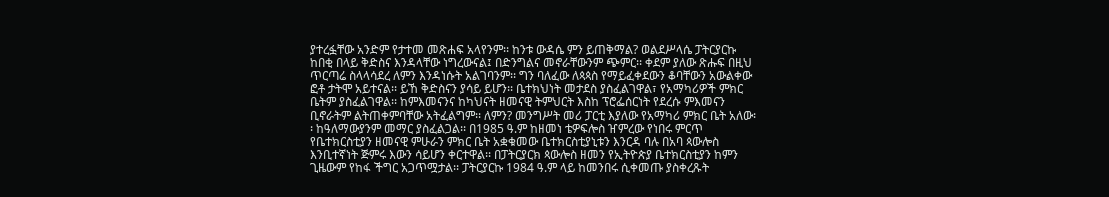ያተረፏቸው አንድም የታተመ መጽሐፍ አላየንም፡፡ ከንቱ ውዳሴ ምን ይጠቅማል? ወልደሥላሴ ፓትርያርኩ ከበቂ በላይ ቅድስና እንዳላቸው ነግረውናል፤ በድንግልና መኖራቸውንም ጭምር፡፡ ቀደም ያለው ጽሑፍ በዚህ ጥርጣሬ ስላላሳደረ ለምን እንዳነሱት አልገባንም፡፡ ግን ባለፈው ለጳጳስ የማይፈቀደውን ቆባቸውን አውልቀው ፎቶ ታትሞ አይተናል፡፡ ይኸ ቅድስናን ያሳይ ይሆን፡፡ ቤተክህነት መታደስ ያስፈልገዋል፣ የአማካሪዎች ምክር ቤትም ያስፈልገዋል፡፡ ከምእመናንና ከካህናት ዘመናዊ ትምህርት እስከ ፕሮፌሰርነት የደረሱ ምእመናን ቢኖራትም ልትጠቀምባቸው አትፈልግም፡፡ ለምን? መንግሥት መሪ ፓርቲ እያለው የአማካሪ ምክር ቤት አለው፡፡ ከዓለማውያንም መማር ያስፈልጋል፡፡ በ1985 ዓ.ም ከዘመነ ቴዎፍሎስ ዠምረው የነበሩ ምርጥ የቤተክርስቲያን ዘመናዊ ምሁራን ምክር ቤት አቋቁመው ቤተክርስቲያኒቱን እንርዳ ባሉ በአባ ጳውሎስ እንቢተኛነት ጅምሩ እውን ሳይሆን ቀርተዋል፡፡ በፓትርያርክ ጳውሎስ ዘመን የኢትዮጵያ ቤተክርስቲያን ከምን ጊዜውም የከፋ ችግር አጋጥሟታል፡፡ ፓትርያርኩ 1984 ዓ.ም ላይ ከመንበሩ ሲቀመጡ ያስቀረጹት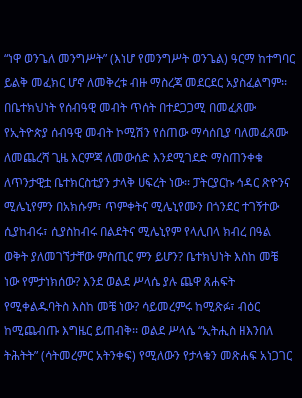“ነዋ ወንጌለ መንግሥት” (እነሆ የመንግሥት ወንጌል) ዓርማ ከተግባር ይልቅ መፈክር ሆኖ ለመቅረቱ ብዙ ማስረጃ መደርደር አያስፈልግም፡፡ በቤተክህነት የሰብዓዊ መብት ጥሰት በተደጋጋሚ በመፈጸሙ የኢትዮጵያ ሰብዓዊ መብት ኮሚሽን የሰጠው ማሳሰቢያ ባለመፈጸሙ ለመጨረሻ ጊዜ እርምጃ ለመውሰድ እንደሚገደድ ማስጠንቀቁ ለጥንታዊቷ ቤተክርስቲያን ታላቅ ሀፍረት ነው፡፡ ፓትርያርኩ ኅዳር ጽዮንና ሚሌኒየምን በአክሱም፣ ጥምቀትና ሚሌኒየሙን በጎንደር ተገኝተው ሲያከብሩ፣ ሲያስከብሩ በልደትና ሚሌኒየም የላሊበላ ክብረ በዓል ወቅት ያለመገኘታቸው ምስጢር ምን ይሆን? ቤተክህነት እስከ መቼ ነው የምታነክሰው? እንደ ወልደ ሥላሴ ያሉ ጨዋ ጸሐፍት የሚቀልዱባትስ እስከ መቼ ነው? ሳይመረምሩ ከሚጽፉ፣ ብዕር ከሚጨብጡ እግዜር ይጠብቅ፡፡ ወልደ ሥላሴ “ኢትሒስ ዘእንበለ ትሕትት” (ሳትመረምር አትንቀፍ) የሚለውን የታላቁን መጽሐፍ አነጋገር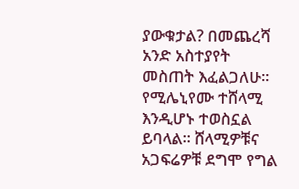ያውቁታል? በመጨረሻ አንድ አስተያየት መስጠት እፈልጋለሁ፡፡ የሚሌኒየሙ ተሸላሚ እንዲሆኑ ተወስኗል ይባላል፡፡ ሸላሚዎቹና አጋፍሬዎቹ ደግሞ የግል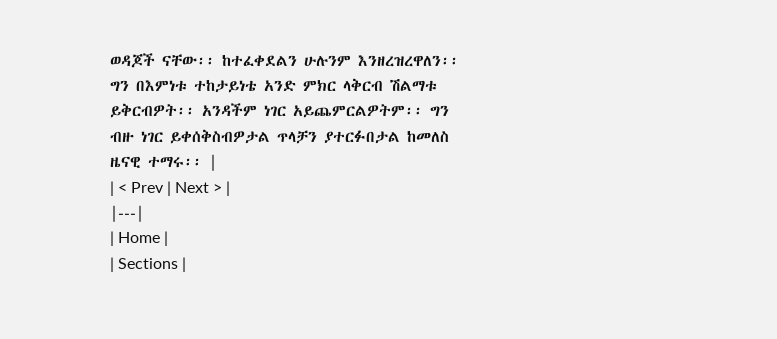ወዳጆች ናቸው፡፡ ከተፈቀደልን ሁሉንም እንዘረዝረዋለን፡፡ ግን በእምነቱ ተከታይነቴ አንድ ምክር ላቅርብ ሽልማቱ ይቅርብዎት፡፡ አንዳችም ነገር አይጨምርልዎትም፡፡ ግን ብዙ ነገር ይቀሰቅስብዎታል ጥላቻን ያተርፉበታል ከመለስ ዜናዊ ተማሩ፡፡ |
| < Prev | Next > |
|---|
| Home |
| Sections |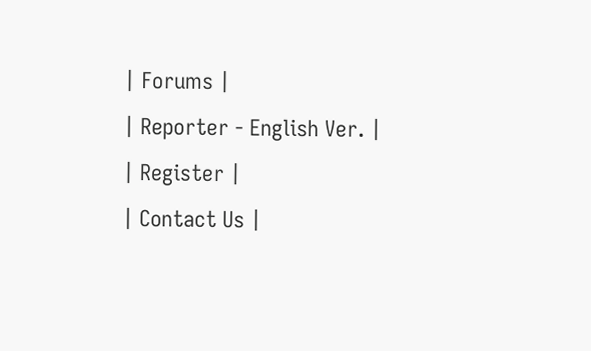| Forums |
| Reporter - English Ver. |
| Register |
| Contact Us |